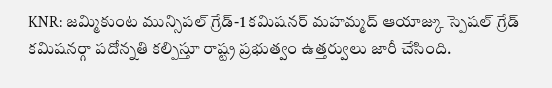KNR: జమ్మికుంట మున్సిపల్ గ్రేడ్-1 కమిషనర్ మహమ్మద్ ఆయాజ్కు స్పెషల్ గ్రేడ్ కమిషనర్గా పదోన్నతి కల్పిస్తూ రాష్ట్ర ప్రభుత్వం ఉత్తర్వులు జారీ చేసింది.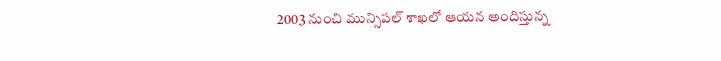2003 నుంచి మున్సిపల్ శాఖలో ఆయన అందిస్తున్న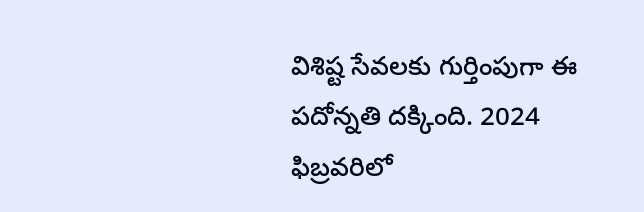విశిష్ట సేవలకు గుర్తింపుగా ఈ పదోన్నతి దక్కింది. 2024 ఫిబ్రవరిలో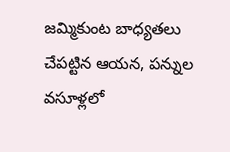జమ్మికుంట బాధ్యతలు చేపట్టిన ఆయన, పన్నుల వసూళ్లలో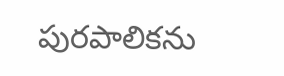పురపాలికను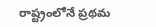రాష్ట్రంలోనే ప్రథమ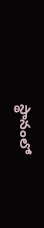స్థానంలో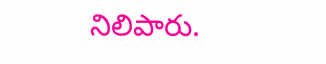నిలిపారు.